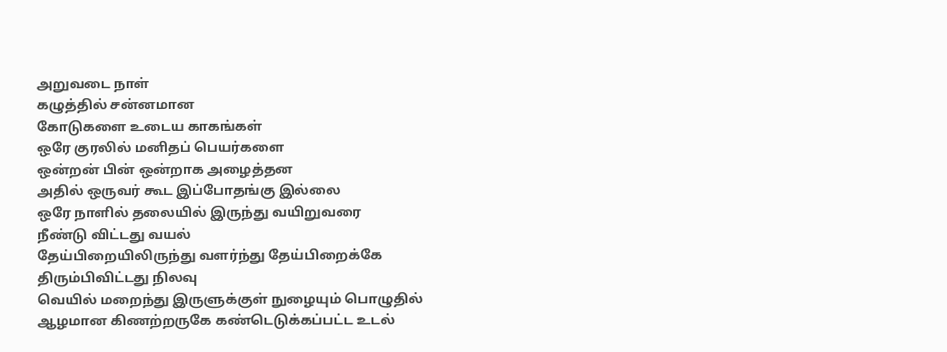அறுவடை நாள்
கழுத்தில் சன்னமான
கோடுகளை உடைய காகங்கள்
ஒரே குரலில் மனிதப் பெயர்களை
ஒன்றன் பின் ஒன்றாக அழைத்தன
அதில் ஒருவர் கூட இப்போதங்கு இல்லை
ஒரே நாளில் தலையில் இருந்து வயிறுவரை
நீண்டு விட்டது வயல்
தேய்பிறையிலிருந்து வளர்ந்து தேய்பிறைக்கே
திரும்பிவிட்டது நிலவு
வெயில் மறைந்து இருளுக்குள் நுழையும் பொழுதில்
ஆழமான கிணற்றருகே கண்டெடுக்கப்பட்ட உடல்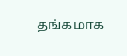தங்கமாக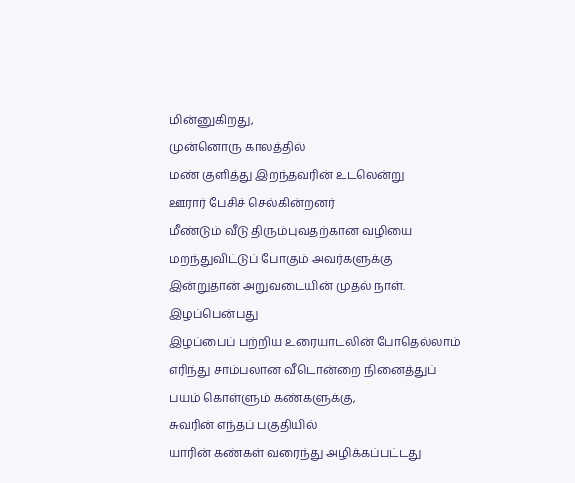மின்னுகிறது,
முன்னொரு காலத்தில்
மண் குளித்து இறந்தவரின் உடலென்று
ஊரார் பேசிச் செல்கின்றனர்
மீண்டும் வீடு திரும்புவதற்கான வழியை
மறந்துவிட்டுப் போகும் அவர்களுக்கு
இன்றுதான் அறுவடையின் முதல் நாள்.
இழப்பென்பது
இழப்பைப் பற்றிய உரையாடலின் போதெல்லாம்
எரிந்து சாம்பலான வீடொன்றை நினைத்துப்
பயம் கொள்ளும் கண்களுக்கு,
சுவரின் எந்தப் பகுதியில்
யாரின் கண்கள் வரைந்து அழிக்கப்பட்டது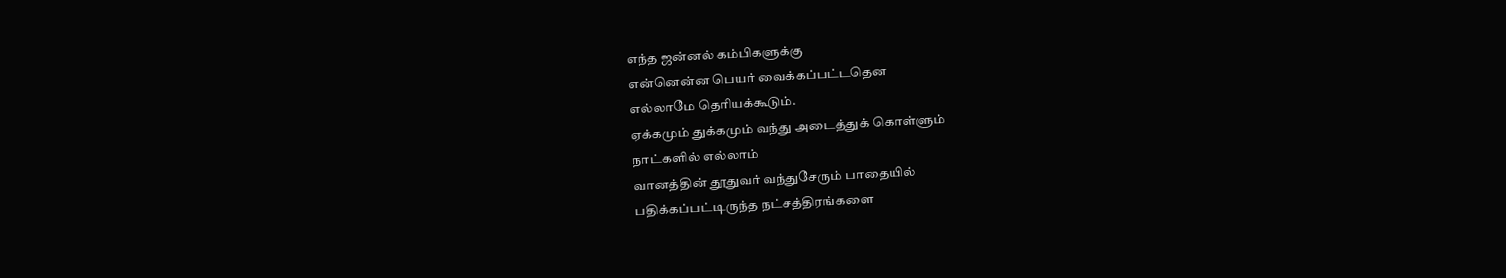எந்த ஜன்னல் கம்பிகளுக்கு
என்னென்ன பெயர் வைக்கப்பட்டதென
எல்லாமே தெரியக்கூடும்.
ஏக்கமும் துக்கமும் வந்து அடைத்துக் கொள்ளும்
நாட்களில் எல்லாம்
வானத்தின் தூதுவர் வந்துசேரும் பாதையில்
பதிக்கப்பட்டிருந்த நட்சத்திரங்களை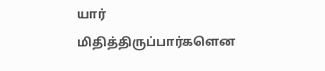யார்
மிதித்திருப்பார்களென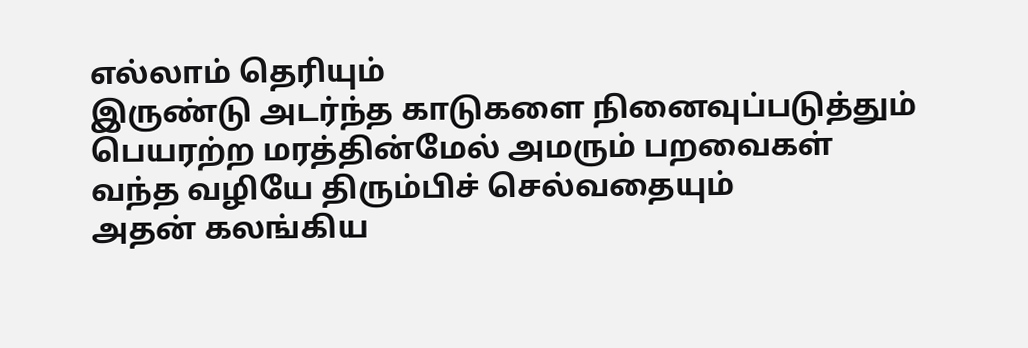எல்லாம் தெரியும்
இருண்டு அடர்ந்த காடுகளை நினைவுப்படுத்தும்
பெயரற்ற மரத்தின்மேல் அமரும் பறவைகள்
வந்த வழியே திரும்பிச் செல்வதையும்
அதன் கலங்கிய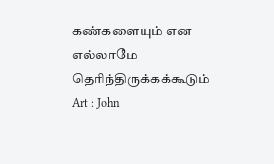கண்களையும் என
எல்லாமே தெரிந்திருக்கக்கூடும்
Art : John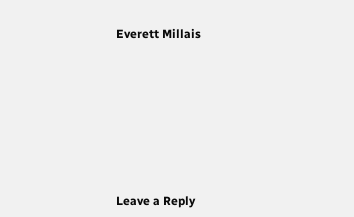Everett Millais








Leave a Reply